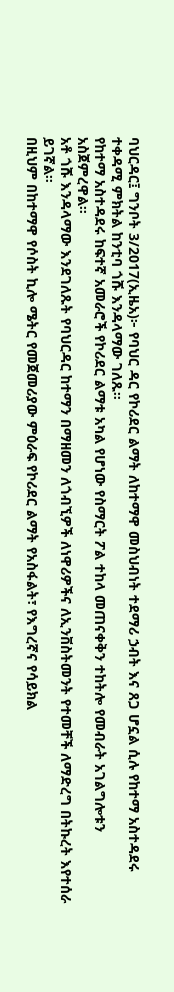ባህርዳር፤ ግንቦት 3/2017(ኢዜአ)፦ የባህር ዳር የኮሪደር ልማት ለከተማዋ መስህብነት ተደማሪ ኃብት እና ጸጋ ሆኗል ሲሉ የከተማ አስተዳደሩ ተቀዳሚ ምክትል ከንቲባ ጎሹ እንዳላማው ገለጹ።
የከተማ አስተዳደሩ ከፍተኛ አመራሮች የኮሪደር ልማቱ አካል የሆነው የስማርት ፖል ተከላ መጠናቀቅን ተከትሎ የመብራት አገልግሎቱን አስጀምረዋል።
አቶ ጎሹ እንዳላማው እንደገለጹት የባህርዳር ከተማን በማዘመን ለጎብኚዎች ለነዋሪዎችና ለኢንቨስትመንት የተመቸች ለማድረግ በትኩረት እየተሰራ ይገኛል።
በዚህም በከተማዋ የሶስት ኪሎ ሜትር የመጀመሪያው ምዕራፍ የኮሪደር ልማት የአስፋልት፣ የእግረኛና የሳይክል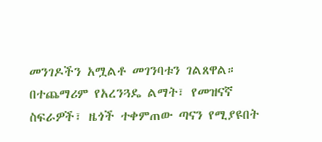መንገዶችን አሟልቶ መገንባቱን ገልጸዋል።
በተጨማሪም የአረንጓዴ ልማት፣ የመዝናኛ ስፍራዎች፣ ዜጎች ተቀምጠው ጣናን የሚያዩበት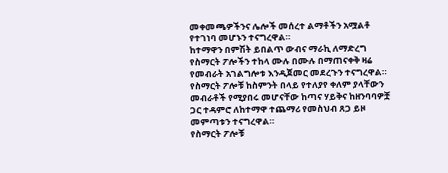መቀመጫዎችንና ሌሎች መሰረተ ልማቶችን አሟልቶ የተገነባ መሆኑን ተናግረዋል።
ከተማዋን በምሽት ይበልጥ ውብና ማራኪ ለማድረግ የስማርት ፖሎችን ተከላ ሙሉ በሙሉ በማጠናቀቅ ዛሬ የመብራት አገልግሎቱ እንዲጀመር መደረጉን ተናግረዋል።
የስማርት ፖሎቹ ከስምንት በላይ የተለያየ ቀለም ያላቸውን መብራቶች የሚያበሩ መሆናቸው ከጣና ሃይቅና ከዘንባባዎቿ ጋር ተዳምሮ ለከተማዋ ተጨማሪ የመስህብ ጸጋ ይዞ መምጣቱን ተናግረዋል።
የስማርት ፖሎቹ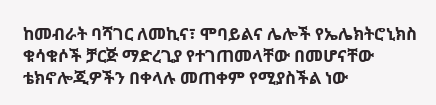ከመብራት ባሻገር ለመኪና፣ ሞባይልና ሌሎች የኤሌክትሮኒክስ ቁሳቁሶች ቻርጅ ማድረጊያ የተገጠመላቸው በመሆናቸው ቴክኖሎጂዎችን በቀላሉ መጠቀም የሚያስችል ነው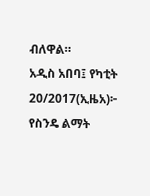ብለዋል።
አዲስ አበባ፤ የካቲት 20/2017(ኢዜአ)፦ የስንዴ ልማት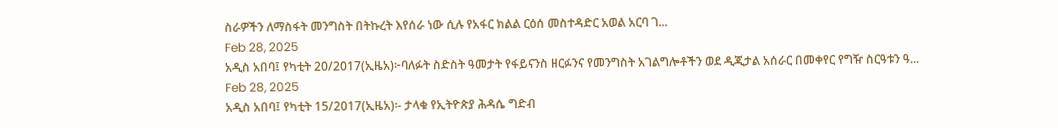ስራዎችን ለማስፋት መንግስት በትኩረት እየሰራ ነው ሲሉ የአፋር ክልል ርዕሰ መስተዳድር አወል አርባ ገ...
Feb 28, 2025
አዲስ አበባ፤ የካቲት 20/2017(ኢዜአ)፦ባለፉት ስድስት ዓመታት የፋይናንስ ዘርፉንና የመንግስት አገልግሎቶችን ወደ ዲጂታል አሰራር በመቀየር የግዥ ስርዓቱን ዓ...
Feb 28, 2025
አዲስ አበባ፤ የካቲት 15/2017(ኢዜአ)፡- ታላቁ የኢትዮጵያ ሕዳሴ ግድብ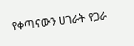የቀጣናውን ሀገራት የጋራ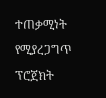ተጠቃሚነት የሚያረጋግጥ ፕሮጀክት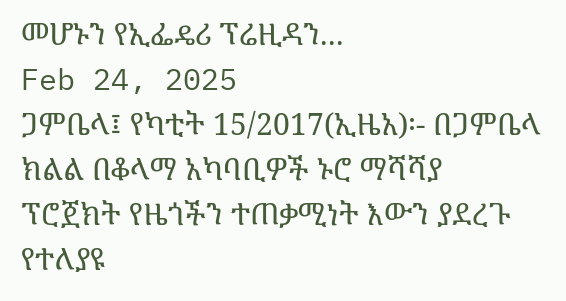መሆኑን የኢፌዴሪ ፕሬዚዳን...
Feb 24, 2025
ጋምቤላ፤ የካቲት 15/2017(ኢዜአ)፡- በጋምቤላ ክልል በቆላማ አካባቢዎች ኑሮ ማሻሻያ ፕሮጀክት የዜጎችን ተጠቃሚነት እውን ያደረጉ የተለያዩ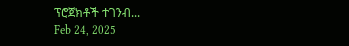ፕሮጀክቶች ተገንብ...
Feb 24, 2025